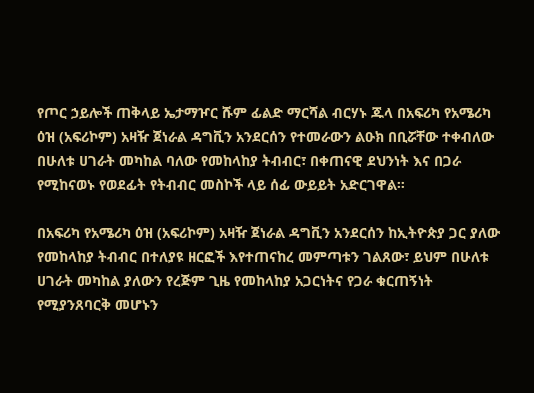የጦር ኃይሎች ጠቅላይ ኤታማዦር ሹም ፊልድ ማርሻል ብርሃኑ ጁላ በአፍሪካ የአሜሪካ ዕዝ (አፍሪኮም) አዛዥ ጀነራል ዳግቪን አንደርሰን የተመራውን ልዑክ በቢሯቸው ተቀብለው በሁለቱ ሀገራት መካከል ባለው የመከላከያ ትብብር፣ በቀጠናዊ ደህንነት እና በጋራ የሚከናወኑ የወደፊት የትብብር መስኮች ላይ ሰፊ ውይይት አድርገዋል።

በአፍሪካ የአሜሪካ ዕዝ (አፍሪኮም) አዛዥ ጀነራል ዳግቪን አንደርሰን ከኢትዮጵያ ጋር ያለው የመከላከያ ትብብር በተለያዩ ዘርፎች እየተጠናከረ መምጣቱን ገልጸው፣ ይህም በሁለቱ ሀገራት መካከል ያለውን የረጅም ጊዜ የመከላከያ አጋርነትና የጋራ ቁርጠኝነት የሚያንጸባርቅ መሆኑን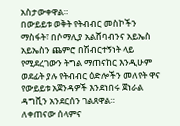አስታውቀዋል።
በውይይቱ ወቅት የትብብር መስኮችን ማስፋት፣ በሶማሊያ አልሸባብንና አይኤስ አይኤስን ጨምሮ በሽብርተኝነት ላይ የሚደረገውን ትግል ማጠናከር እንዲሁም ወደፊት ያሉ የትብብር ዕድሎችን መለየት ዋና የውይይቱ አጀንዳዎች እንደነበሩ ጀነራል ዳግቪን አንደርሰን ገልጸዋል።
ለቀጠናው ሰላምና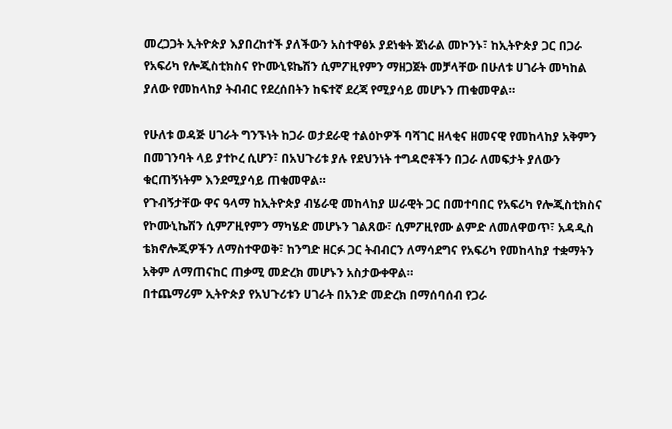መረጋጋት ኢትዮጵያ እያበረከተች ያለችውን አስተዋፅኦ ያደነቁት ጀነራል መኮንኑ፣ ከኢትዮጵያ ጋር በጋራ የአፍሪካ የሎጂስቲክስና የኮሙኒዩኬሽን ሲምፖዚየምን ማዘጋጀት መቻላቸው በሁለቱ ሀገራት መካከል ያለው የመከላከያ ትብብር የደረሰበትን ከፍተኛ ደረጃ የሚያሳይ መሆኑን ጠቁመዋል።

የሁለቱ ወዳጅ ሀገራት ግንኙነት ከጋራ ወታደራዊ ተልዕኮዎች ባሻገር ዘላቂና ዘመናዊ የመከላከያ አቅምን በመገንባት ላይ ያተኮረ ሲሆን፣ በአህጉሪቱ ያሉ የደህንነት ተግዳሮቶችን በጋራ ለመፍታት ያለውን ቁርጠኝነትም እንደሚያሳይ ጠቁመዋል።
የጉብኝታቸው ዋና ዓላማ ከኢትዮጵያ ብሄራዊ መከላከያ ሠራዊት ጋር በመተባበር የአፍሪካ የሎጂስቲክስና የኮሙኒኬሽን ሲምፖዚየምን ማካሄድ መሆኑን ገልጸው፣ ሲምፖዚየሙ ልምድ ለመለዋወጥ፣ አዳዲስ ቴክኖሎጂዎችን ለማስተዋወቅ፣ ከንግድ ዘርፉ ጋር ትብብርን ለማሳደግና የአፍሪካ የመከላከያ ተቋማትን አቅም ለማጠናከር ጠቃሚ መድረክ መሆኑን አስታውቀዋል።
በተጨማሪም ኢትዮጵያ የአህጉሪቱን ሀገራት በአንድ መድረክ በማሰባሰብ የጋራ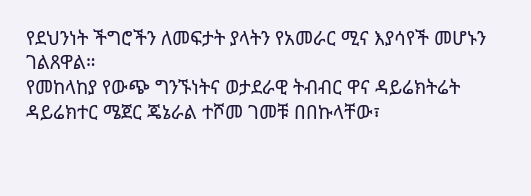የደህንነት ችግሮችን ለመፍታት ያላትን የአመራር ሚና እያሳየች መሆኑን ገልጸዋል።
የመከላከያ የውጭ ግንኙነትና ወታደራዊ ትብብር ዋና ዳይሬክትሬት ዳይሬክተር ሜጀር ጄኔራል ተሾመ ገመቹ በበኩላቸው፣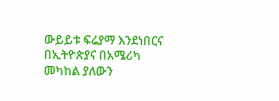ውይይቱ ፍሬያማ እንደነበርና በኢትዮጵያና በአሜሪካ መካከል ያለውን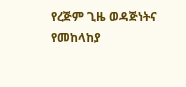የረጅም ጊዜ ወዳጅነትና የመከላከያ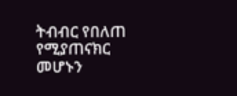ትብብር የበለጠ የሚያጠናክር መሆኑን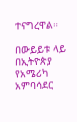ተናግረዋል።

በውይይቱ ላይ በኢትዮጵያ የአሜሪካ አምባሳደር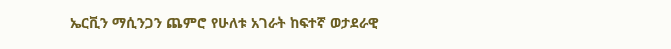ኤርቪን ማሲንጋን ጨምሮ የሁለቱ አገራት ከፍተኛ ወታደራዊ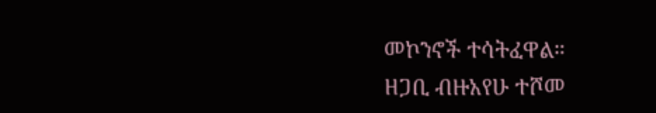መኮንኖች ተሳትፈዋል።
ዘጋቢ ብዙአየሁ ተሾመ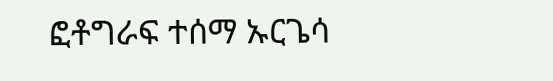ፎቶግራፍ ተሰማ ኡርጌሳ